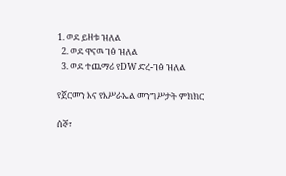1. ወደ ይዘቱ ዝለል
  2. ወደ ዋናዉ ገፅ ዝለል
  3. ወደ ተጨማሪ የDW ድረ-ገፅ ዝለል

የጀርመን እና የእሥራኤል መንግሥታት ምክክር

ሰኞ፣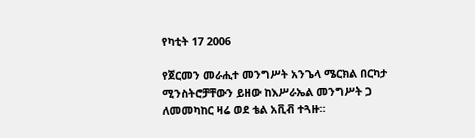የካቲት 17 2006

የጀርመን መራሒተ መንግሥት አንጌላ ሜርክል በርካታ ሚንስትሮቻቸውን ይዘው ከእሥራኤል መንግሥት ጋ ለመመካከር ዛሬ ወደ ቴል አቪቭ ተጓዙ።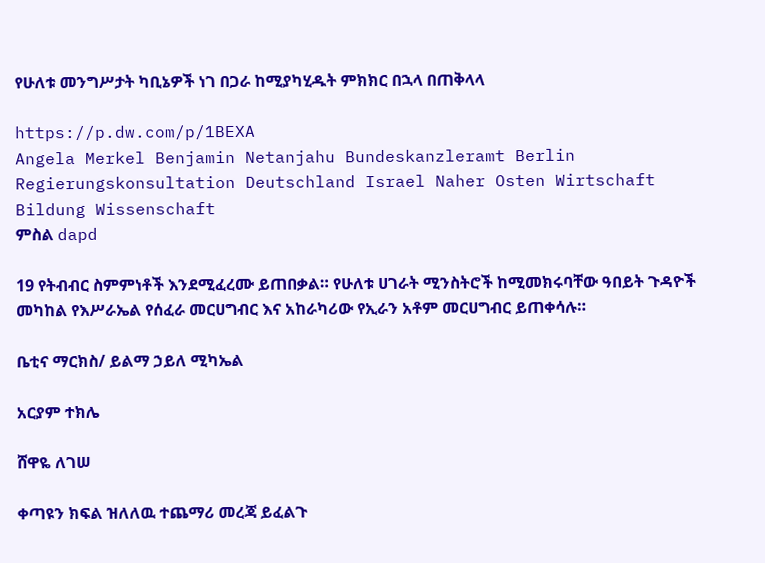የሁለቱ መንግሥታት ካቢኔዎች ነገ በጋራ ከሚያካሂዱት ምክክር በኋላ በጠቅላላ

https://p.dw.com/p/1BEXA
Angela Merkel Benjamin Netanjahu Bundeskanzleramt Berlin Regierungskonsultation Deutschland Israel Naher Osten Wirtschaft Bildung Wissenschaft
ምስል dapd

19 የትብብር ስምምነቶች እንደሚፈረሙ ይጠበቃል። የሁለቱ ሀገራት ሚንስትሮች ከሚመክሩባቸው ዓበይት ጉዳዮች መካከል የእሥራኤል የሰፈራ መርሀግብር እና አከራካሪው የኢራን አቶም መርሀግብር ይጠቀሳሉ።

ቤቲና ማርክስ/ ይልማ ኃይለ ሚካኤል

አርያም ተክሌ

ሸዋዬ ለገሠ

ቀጣዩን ክፍል ዝለለዉ ተጨማሪ መረጃ ይፈልጉ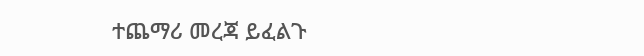ተጨማሪ መረጃ ይፈልጉ